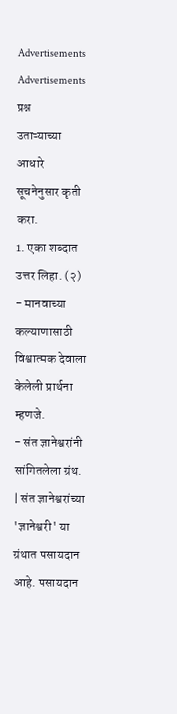Advertisements
Advertisements
प्रश्न
उताऱ्याच्या आधारे सूचनेनुसार कृती करा.
1. एका शब्दात उत्तर लिहा. (२)
- मानवाच्या कल्याणासाठी विश्वात्मक देवाला केलेली प्रार्थना म्हणजे.
- संत ज्ञानेश्वरांनी सांगितलेला ग्रंथ.
| संत ज्ञानेश्वरांच्या 'ज्ञानेश्वरी' या ग्रंथात पसायदान आहे. पसायदान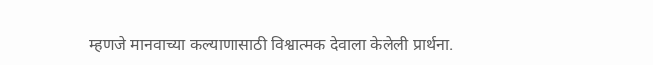म्हणजे मानवाच्या कल्याणासाठी विश्वात्मक देवाला केलेली प्रार्थना.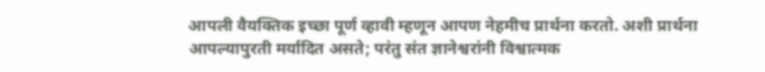आपली वैयक्तिक इच्छा पूर्ण व्हावी म्हणून आपण नेहमीच प्रार्थना करतो. अशी प्रार्थना आपल्यापुरती मर्यादित असते; परंतु संत ज्ञानेश्वरांनी विश्वात्मक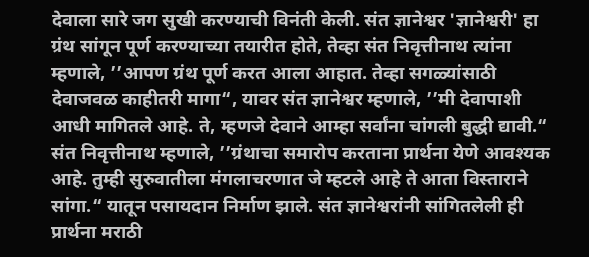देवाला सारे जग सुखी करण्याची विनंती केली. संत ज्ञानेश्वर 'ज्ञानेश्वरी' हा ग्रंथ सांगून पूर्ण करण्याच्या तयारीत होते, तेव्हा संत निवृत्तीनाथ त्यांना म्हणाले, ’’आपण ग्रंथ पूर्ण करत आला आहात. तेव्हा सगळ्यांसाठी देवाजवळ काहीतरी मागा“, यावर संत ज्ञानेश्वर म्हणाले, ’’मी देवापाशी आधी मागितले आहे. ते, म्हणजे देवाने आम्हा सर्वांना चांगली बुद्धी द्यावी.“ संत निवृत्तीनाथ म्हणाले, ’’ग्रंथाचा समारोप करताना प्रार्थना येणे आवश्यक आहे. तुम्ही सुरुवातीला मंगलाचरणात जे म्हटले आहे ते आता विस्ताराने सांगा.“ यातून पसायदान निर्माण झाले. संत ज्ञानेश्वरांनी सांगितलेली ही प्रार्थना मराठी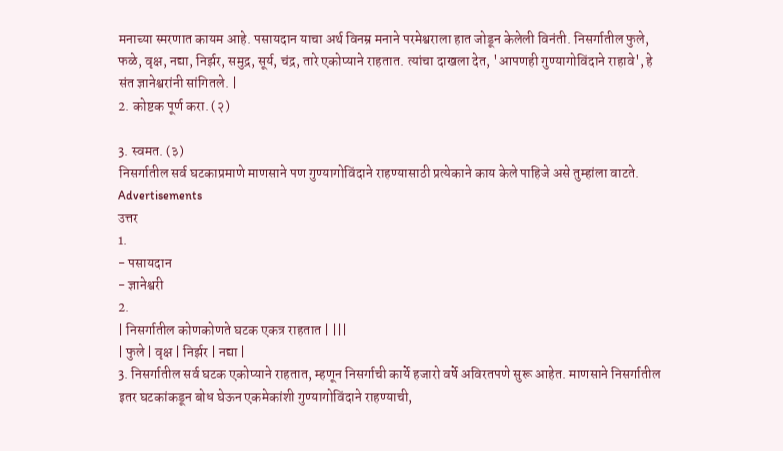मनाच्या स्मरणात कायम आहे. पसायदान याचा अर्थ विनम्र मनाने परमेश्वराला हात जोडून केलेली विनंती. निसर्गातील फुले, फळे, वृक्ष, नद्या, निर्झर, समुद्र, सूर्य, चंद्र, तारे एकोप्याने राहतात. त्यांचा दाखला देत, 'आपणही गुण्यागोविंदाने राहावे', हे संत ज्ञानेश्वरांनी सांगितले. |
2. कोष्टक पूर्ण करा. (२)

3. स्वमत. (३)
निसर्गातील सर्व घटकाप्रमाणे माणसाने पण गुण्यागोविंदाने राहण्यासाठी प्रत्येकाने काय केले पाहिजे असे तुम्हांला वाटते.
Advertisements
उत्तर
1.
- पसायदान
- ज्ञानेश्वरी
2.
| निसर्गातील कोणकोणते घटक एकत्र राहतात | |||
| फुले | वृक्ष | निर्झर | नद्या |
3. निसर्गातील सर्व घटक एकोप्याने राहतात, म्हणून निसर्गाची कार्ये हजारो वर्षे अविरतपणे सुरू आहेत. माणसाने निसर्गातील इतर घटकांकडून बोध घेऊन एकमेकांशी गुण्यागोविंदाने राहण्याची,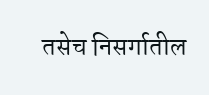तसेच निसर्गातील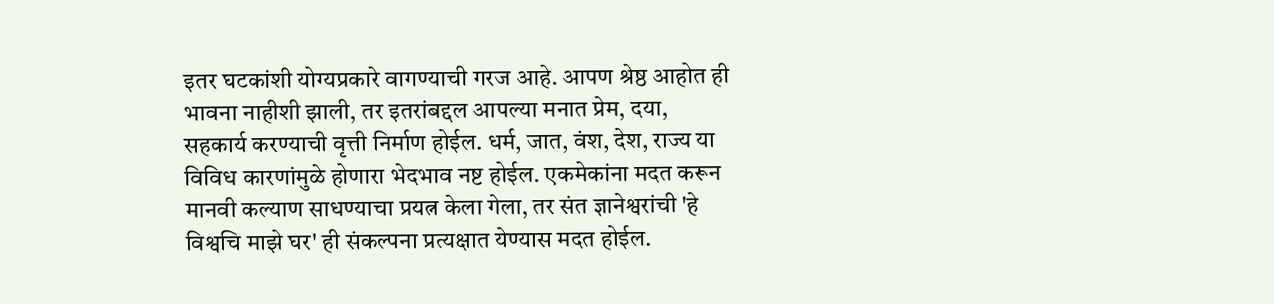इतर घटकांशी योग्यप्रकारे वागण्याची गरज आहे. आपण श्रेष्ठ आहोत ही भावना नाहीशी झाली, तर इतरांबद्दल आपल्या मनात प्रेम, दया, सहकार्य करण्याची वृत्ती निर्माण होईल. धर्म, जात, वंश, देश, राज्य या विविध कारणांमुळे होणारा भेदभाव नष्ट होईल. एकमेकांना मदत करून मानवी कल्याण साधण्याचा प्रयत्न केला गेला, तर संत ज्ञानेश्वरांची 'हे विश्वचि माझे घर' ही संकल्पना प्रत्यक्षात येण्यास मदत होईल.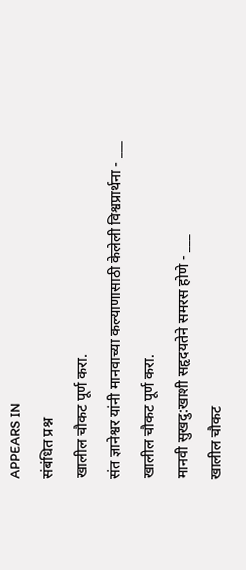APPEARS IN
संबंधित प्रश्न
खालील चौकट पूर्ण करा.
संत ज्ञानेश्वर यांनी मानवाच्या कल्याणासाठी केलेली विश्वप्रार्थना - ___
खालील चौकट पूर्ण करा.
मानवी सुखदु:खाशी सहृदयतेने समरस होणे - ___
खालील चौकट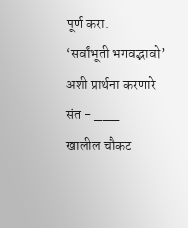पूर्ण करा.
‘सर्वांभूती भगवद्भावो’ अशी प्रार्थना करणारे संत - ___
खालील चौकट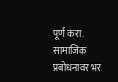पूर्ण करा.
सामाजिक प्रबोधनावर भर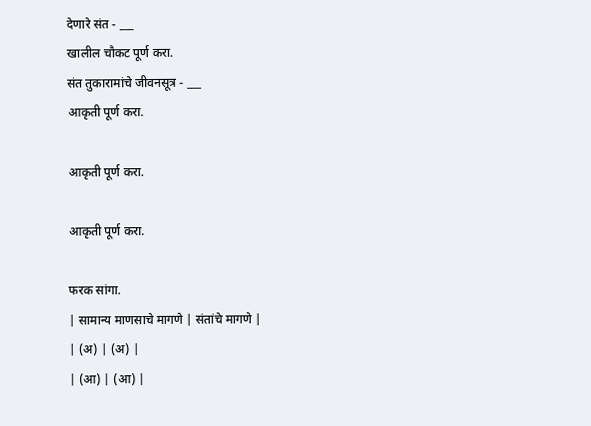देणारे संत - ___
खालील चौकट पूर्ण करा.
संत तुकारामांचे जीवनसूत्र - ___
आकृती पूर्ण करा.

आकृती पूर्ण करा.

आकृती पूर्ण करा.

फरक सांगा.
| सामान्य माणसाचे मागणे | संतांचे मागणे |
| (अ) | (अ) |
| (आ) | (आ) |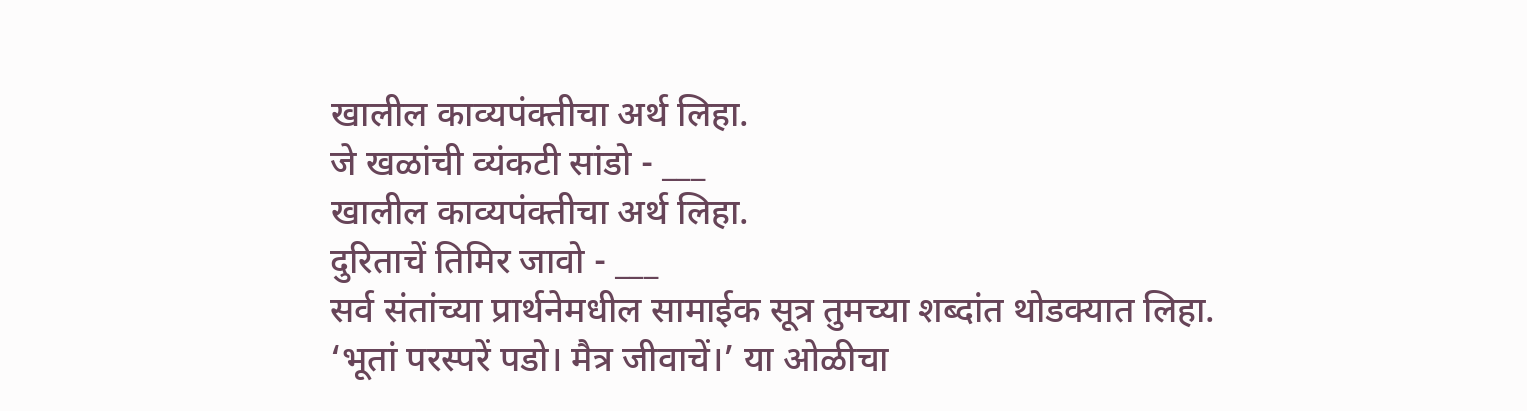खालील काव्यपंक्तीचा अर्थ लिहा.
जे खळांची व्यंकटी सांडो - ___
खालील काव्यपंक्तीचा अर्थ लिहा.
दुरिताचें तिमिर जावो - ___
सर्व संतांच्या प्रार्थनेमधील सामाईक सूत्र तुमच्या शब्दांत थोडक्यात लिहा.
‘भूतां परस्परें पडो। मैत्र जीवाचें।’ या ओळीचा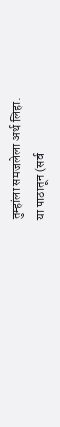तुम्हांला समजलेला अर्थ लिहा.
या पाठातून (सर्व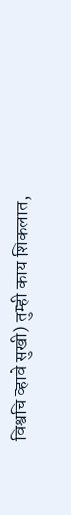विश्वचि व्हावे सुखी) तुम्ही काय शिकलात,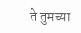ते तुमच्या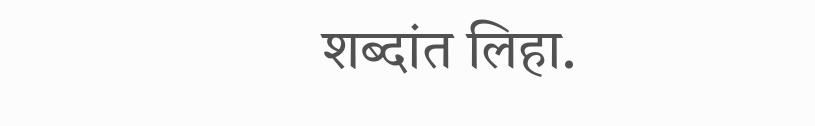शब्दांत लिहा.